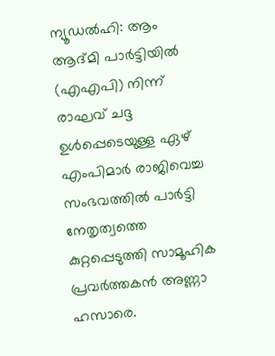ന്യൂഡൽഹി: ആം ആദ്മി പാർട്ടിയിൽ (എഎപി) നിന്ന് രാഘവ് ചദ്ദ ഉൾപ്പെടെയുള്ള ഏഴ് എംപിമാർ രാജിവെച്ച സംഭവത്തിൽ പാർട്ടി നേതൃത്വത്തെ കുറ്റപ്പെടുത്തി സാമൂഹിക പ്രവർത്തകൻ അണ്ണാ ഹസാരെ.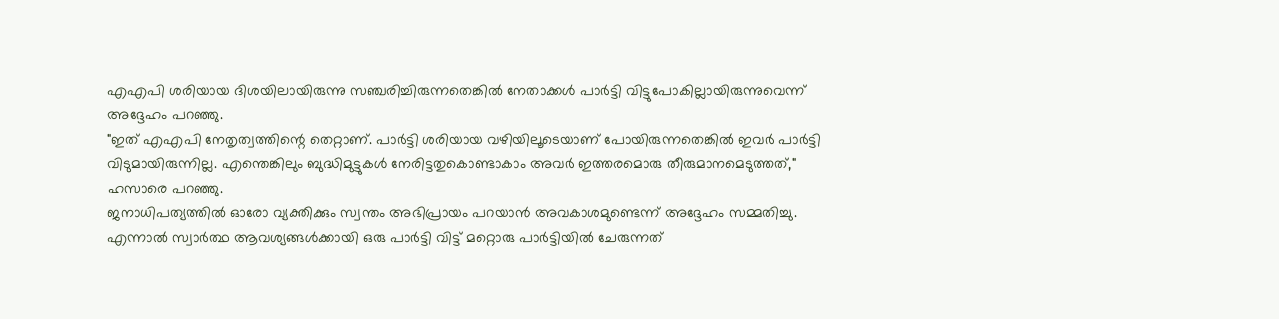എഎപി ശരിയായ ദിശയിലായിരുന്നു സഞ്ചരിച്ചിരുന്നതെങ്കിൽ നേതാക്കൾ പാർട്ടി വിട്ടുപോകില്ലായിരുന്നുവെന്ന് അദ്ദേഹം പറഞ്ഞു.
"ഇത് എഎപി നേതൃത്വത്തിന്റെ തെറ്റാണ്. പാർട്ടി ശരിയായ വഴിയിലൂടെയാണ് പോയിരുന്നതെങ്കിൽ ഇവർ പാർട്ടി വിടുമായിരുന്നില്ല. എന്തെങ്കിലും ബുദ്ധിമുട്ടുകൾ നേരിട്ടതുകൊണ്ടാകാം അവർ ഇത്തരമൊരു തീരുമാനമെടുത്തത്," ഹസാരെ പറഞ്ഞു.
ജനാധിപത്യത്തിൽ ഓരോ വ്യക്തിക്കും സ്വന്തം അഭിപ്രായം പറയാൻ അവകാശമുണ്ടെന്ന് അദ്ദേഹം സമ്മതിച്ചു. എന്നാൽ സ്വാർത്ഥ ആവശ്യങ്ങൾക്കായി ഒരു പാർട്ടി വിട്ട് മറ്റൊരു പാർട്ടിയിൽ ചേരുന്നത്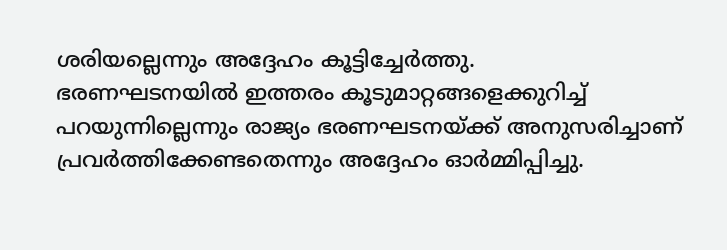ശരിയല്ലെന്നും അദ്ദേഹം കൂട്ടിച്ചേർത്തു.
ഭരണഘടനയിൽ ഇത്തരം കൂടുമാറ്റങ്ങളെക്കുറിച്ച് പറയുന്നില്ലെന്നും രാജ്യം ഭരണഘടനയ്ക്ക് അനുസരിച്ചാണ് പ്രവർത്തിക്കേണ്ടതെന്നും അദ്ദേഹം ഓർമ്മിപ്പിച്ചു.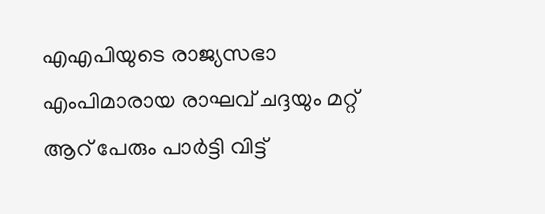എഎപിയുടെ രാജ്യസഭാ എംപിമാരായ രാഘവ് ചദ്ദയും മറ്റ് ആറ് പേരും പാർട്ടി വിട്ട്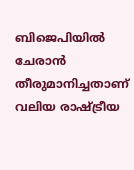ബിജെപിയിൽ ചേരാൻ തീരുമാനിച്ചതാണ് വലിയ രാഷ്ട്രീയ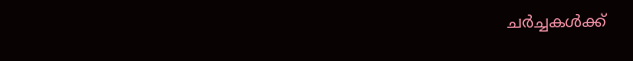ചർച്ചകൾക്ക്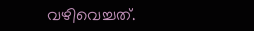വഴിവെച്ചത്.